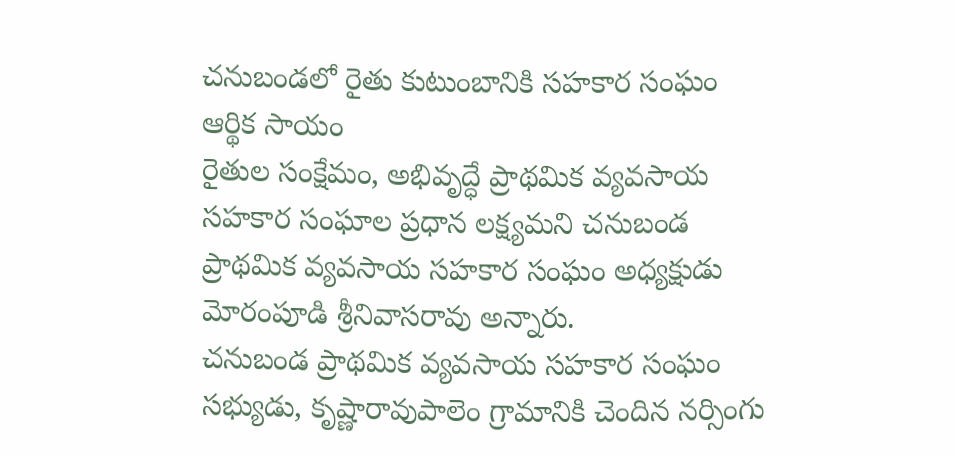చనుబండలో రైతు కుటుంబానికి సహకార సంఘం ఆర్థిక సాయం
రైతుల సంక్షేమం, అభివృద్ధే ప్రాథమిక వ్యవసాయ సహకార సంఘాల ప్రధాన లక్ష్యమని చనుబండ ప్రాథమిక వ్యవసాయ సహకార సంఘం అధ్యక్షుడు మోరంపూడి శ్రీనివాసరావు అన్నారు.
చనుబండ ప్రాథమిక వ్యవసాయ సహకార సంఘం సభ్యుడు, కృష్ణారావుపాలెం గ్రామానికి చెందిన నర్సింగు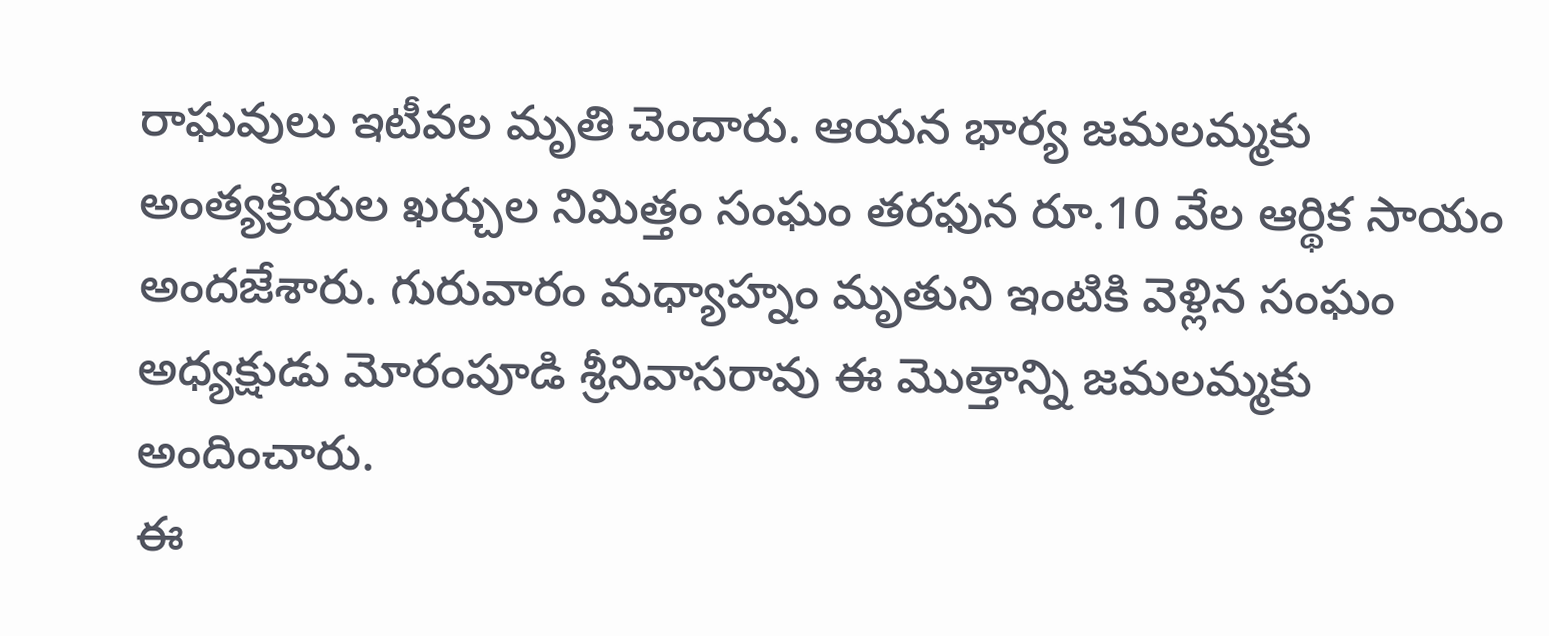రాఘవులు ఇటీవల మృతి చెందారు. ఆయన భార్య జమలమ్మకు అంత్యక్రియల ఖర్చుల నిమిత్తం సంఘం తరఫున రూ.10 వేల ఆర్థిక సాయం అందజేశారు. గురువారం మధ్యాహ్నం మృతుని ఇంటికి వెళ్లిన సంఘం అధ్యక్షుడు మోరంపూడి శ్రీనివాసరావు ఈ మొత్తాన్ని జమలమ్మకు అందించారు.
ఈ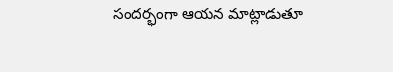సందర్భంగా ఆయన మాట్లాడుతూ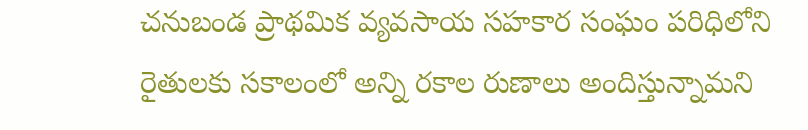చనుబండ ప్రాథమిక వ్యవసాయ సహకార సంఘం పరిధిలోని రైతులకు సకాలంలో అన్ని రకాల రుణాలు అందిస్తున్నామని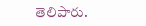తెలిపారు.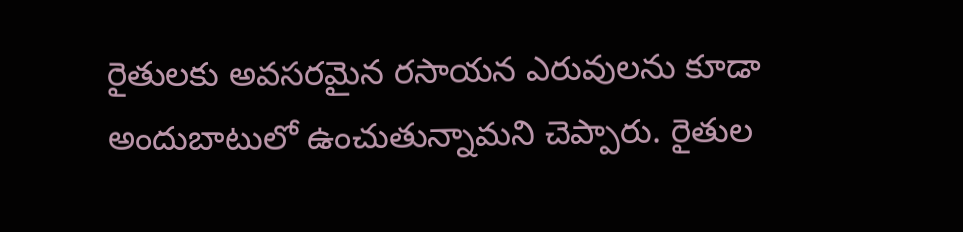రైతులకు అవసరమైన రసాయన ఎరువులను కూడా అందుబాటులో ఉంచుతున్నామని చెప్పారు. రైతుల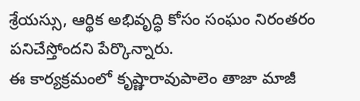శ్రేయస్సు, ఆర్థిక అభివృద్ధి కోసం సంఘం నిరంతరం పనిచేస్తోందని పేర్కొన్నారు.
ఈ కార్యక్రమంలో కృష్ణారావుపాలెం తాజా మాజీ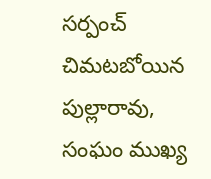సర్పంచ్ చిమటబోయిన పుల్లారావు, సంఘం ముఖ్య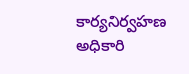కార్యనిర్వహణ అధికారి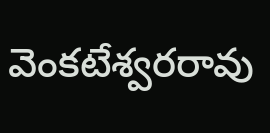వెంకటేశ్వరరావు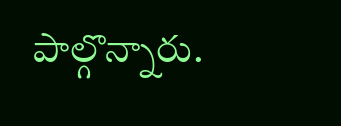పాల్గొన్నారు.